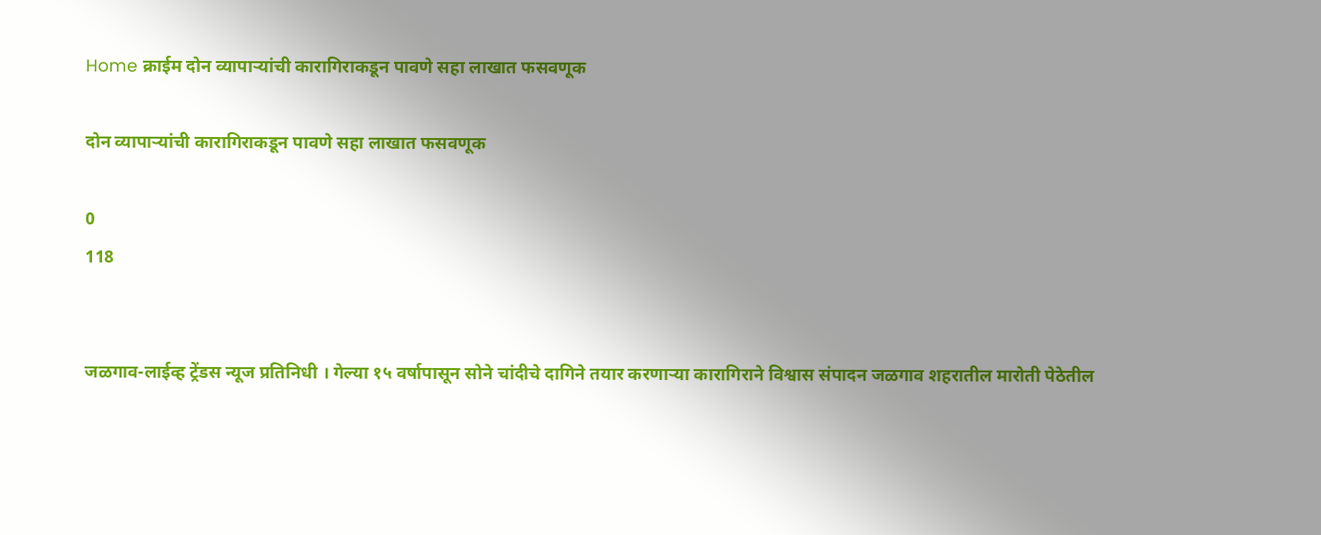Home क्राईम दोन व्यापाऱ्यांची कारागिराकडून पावणे सहा लाखात फसवणूक

दोन व्यापाऱ्यांची कारागिराकडून पावणे सहा लाखात फसवणूक

0
118


जळगाव-लाईव्ह ट्रेंडस न्यूज प्रतिनिधी । गेल्या १५ वर्षापासून सोने चांदीचे दागिने तयार करणाऱ्या कारागिराने विश्वास संपादन जळगाव शहरातील मारोती पेठेतील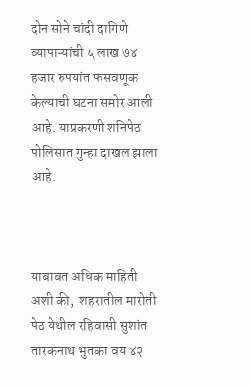दोन सोने चांदी दागिणे व्यापाऱ्यांची ५ लाख ७४ हजार रुपयांत फसवणूक केल्याची घटना समोर आली आहे. याप्रकरणी शनिपेठ पोलिसात गुन्हा दाखल झाला आहे.



याबाबत अधिक माहिती अशी की,  शहरातील मारोती पेठ येथील रहिवासी सुशांत तारकनाथ भुतका वय ४२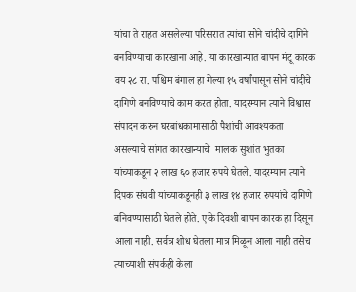यांचा ते राहत असलेल्या परिसरात त्यांचा सोने चांदीचे दागिने बनविण्याचा कारखाना आहे. या कारखान्यात बापन मंटू कारक वय २८ रा. पश्चिम बंगाल हा गेल्या १५ वर्षांपासून सोने चांदीचे दागिणे बनविण्याचे काम करत होता. यादरम्यान त्याने विश्वास संपादन करुन घरबांधकामासाठी पैशांची आवश्यकता असल्याचे सांगत कारखान्याचे  मालक सुशांत भुतका यांच्याकडून २ लाख ६० हजार रुपये घेतले. यादरम्यान त्याने दिपक संघवी यांच्याकडूनही ३ लाख १४ हजार रुपयांचे दागिणे बनिवण्यासाठी घेतले होते. एके दिवशी बापन कारक हा दिसून आला नाही. सर्वत्र शोध घेतला मात्र मिळून आला नाही तसेच त्याच्याशी संपर्कही केला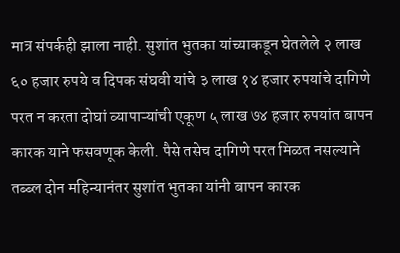मात्र संपर्कही झाला नाही. सुशांत भुतका यांच्याकडून घेतलेले २ लाख ६० हजार रुपये व दिपक संघवी यांचे ३ लाख १४ हजार रुपयांचे दागिणे परत न करता दोघां व्यापाऱ्यांची एकूण ५ लाख ७४ हजार रुपयांत बापन कारक याने फसवणूक केली. पैसे तसेच दागिणे परत मिळत नसल्याने तब्ब्ल दोन महिन्यानंतर सुशांत भुतका यांनी बापन कारक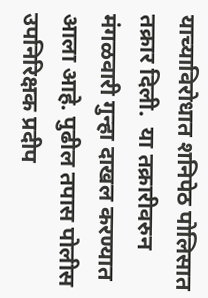याच्याविरोधात शनिपेठ पोलिसात तक्रार दिली.  या तक्रारीवरुन मंगळवारी गुन्हा दाखल करण्यात आला आहे. पुढील तपास पोलीस उपनिरिक्षक प्रदीप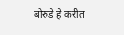बोरुडे हे करीत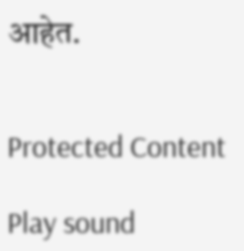आहेत.


Protected Content

Play sound